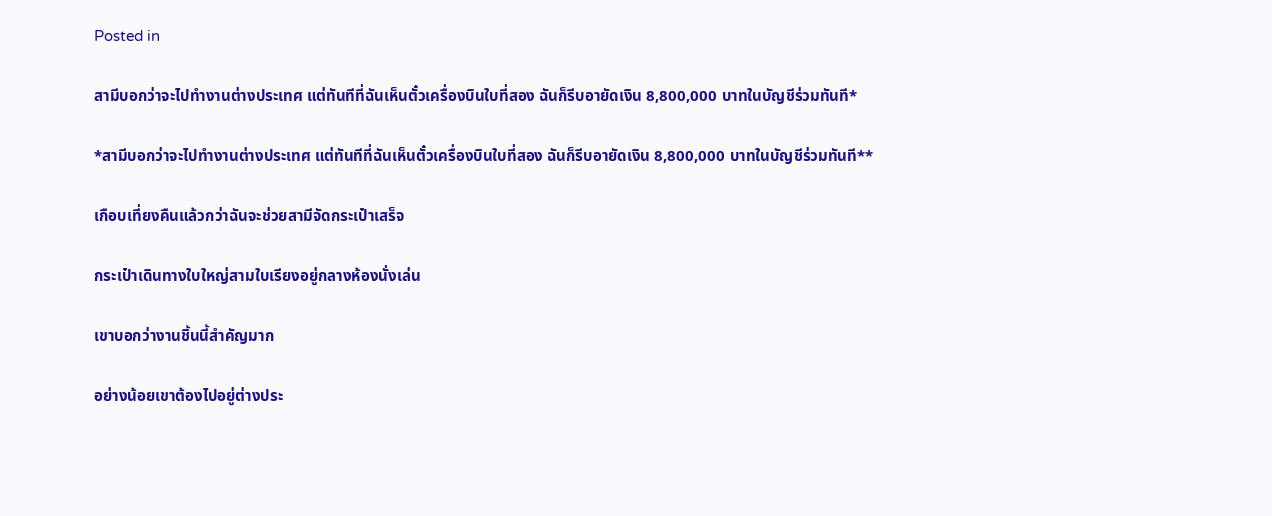Posted in

สามีบอกว่าจะไปทำงานต่างประเทศ แต่ทันทีที่ฉันเห็นตั๋วเครื่องบินใบที่สอง ฉันก็รีบอายัดเงิน 8,800,000 บาทในบัญชีร่วมทันที*

*สามีบอกว่าจะไปทำงานต่างประเทศ แต่ทันทีที่ฉันเห็นตั๋วเครื่องบินใบที่สอง ฉันก็รีบอายัดเงิน 8,800,000 บาทในบัญชีร่วมทันที**

เกือบเที่ยงคืนแล้วกว่าฉันจะช่วยสามีจัดกระเป๋าเสร็จ

กระเป๋าเดินทางใบใหญ่สามใบเรียงอยู่กลางห้องนั่งเล่น

เขาบอกว่างานชิ้นนี้สำคัญมาก

อย่างน้อยเขาต้องไปอยู่ต่างประ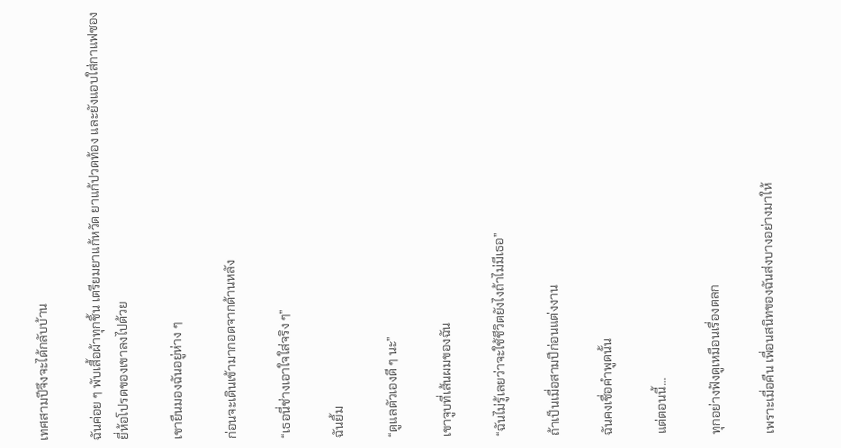เทศสามปีจึงจะได้กลับบ้าน

ฉันค่อย ๆ พับเสื้อผ้าทุกชิ้น เตรียมยาแก้หวัด ยาแก้ปวดท้อง และยังแอบใส่กาแฟซองยี่ห้อโปรดของเขาลงไปด้วย

เขายืนมองฉันอยู่ห่าง ๆ

ก่อนจะเดินเข้ามากอดจากด้านหลัง

“เธอนี่ช่างเอาใจใส่จริง ๆ”

ฉันยิ้ม

“ดูแลตัวเองดี ๆ นะ”

เขาจูบที่เส้นผมของฉัน

“ฉันไม่รู้เลยว่าจะใช้ชีวิตยังไงถ้าไม่มีเธอ”

ถ้าเป็นเมื่อสามปีก่อนแต่งงาน

ฉันคงเชื่อคำพูดนั้น

แต่ตอนนี้…

ทุกอย่างฟังดูเหมือนเรื่องตลก

เพราะเมื่อคืน เพื่อนสนิทของฉันส่งบางอย่างมาให้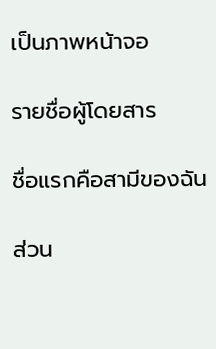เป็นภาพหน้าจอ

รายชื่อผู้โดยสาร

ชื่อแรกคือสามีของฉัน

ส่วน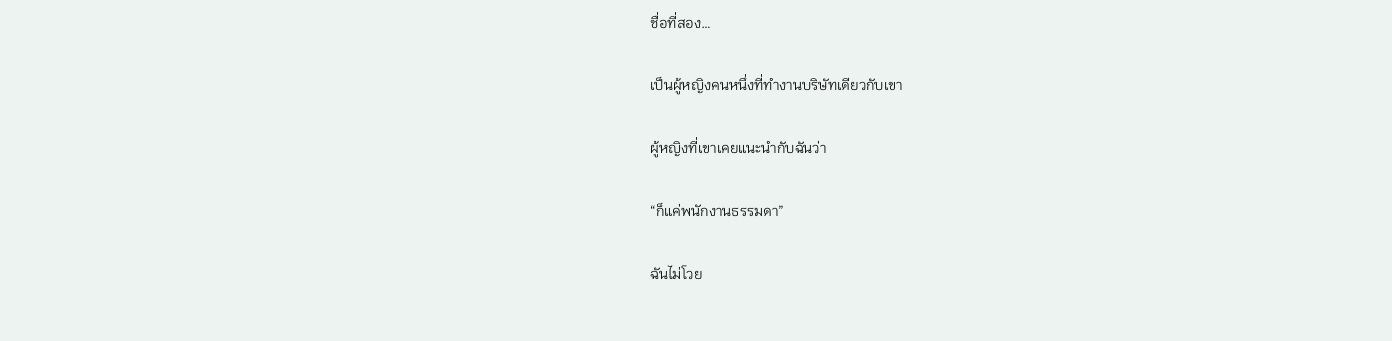ชื่อที่สอง…

เป็นผู้หญิงคนหนึ่งที่ทำงานบริษัทเดียวกับเขา

ผู้หญิงที่เขาเคยแนะนำกับฉันว่า

“ก็แค่พนักงานธรรมดา”

ฉันไม่โวย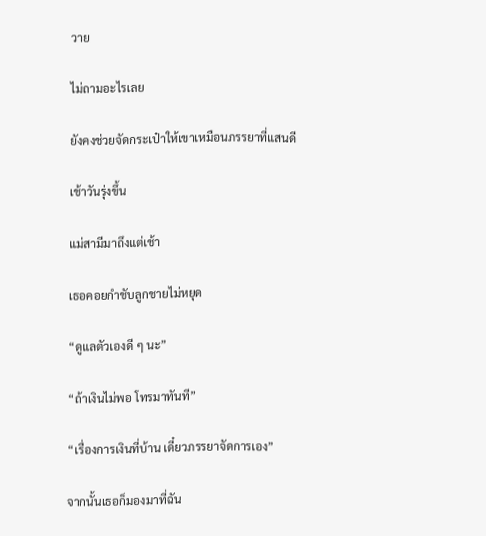วาย

ไม่ถามอะไรเลย

ยังคงช่วยจัดกระเป๋าให้เขาเหมือนภรรยาที่แสนดี

เช้าวันรุ่งขึ้น

แม่สามีมาถึงแต่เช้า

เธอคอยกำชับลูกชายไม่หยุด

“ดูแลตัวเองดี ๆ นะ”

“ถ้าเงินไม่พอ โทรมาทันที”

“เรื่องการเงินที่บ้าน เดี๋ยวภรรยาจัดการเอง”

จากนั้นเธอก็มองมาที่ฉัน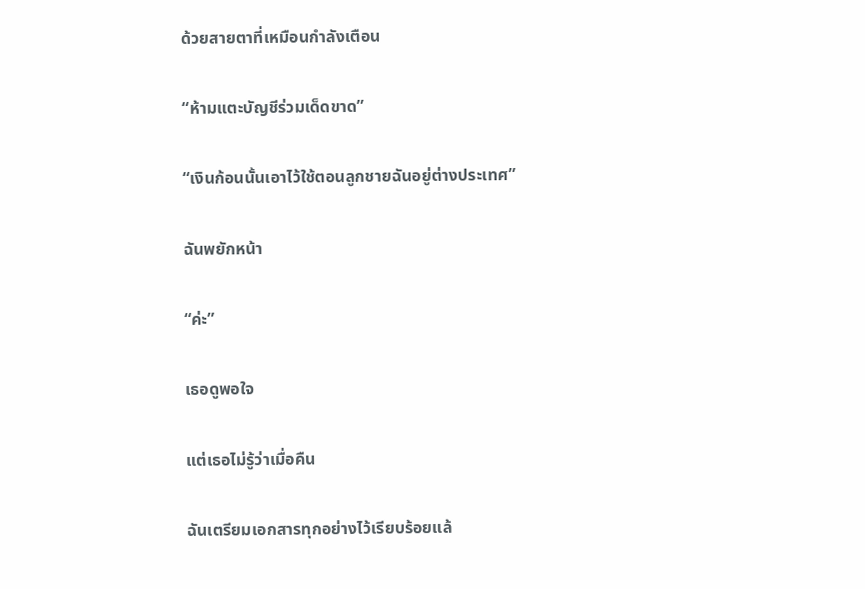ด้วยสายตาที่เหมือนกำลังเตือน

“ห้ามแตะบัญชีร่วมเด็ดขาด”

“เงินก้อนนั้นเอาไว้ใช้ตอนลูกชายฉันอยู่ต่างประเทศ”

ฉันพยักหน้า

“ค่ะ”

เธอดูพอใจ

แต่เธอไม่รู้ว่าเมื่อคืน

ฉันเตรียมเอกสารทุกอย่างไว้เรียบร้อยแล้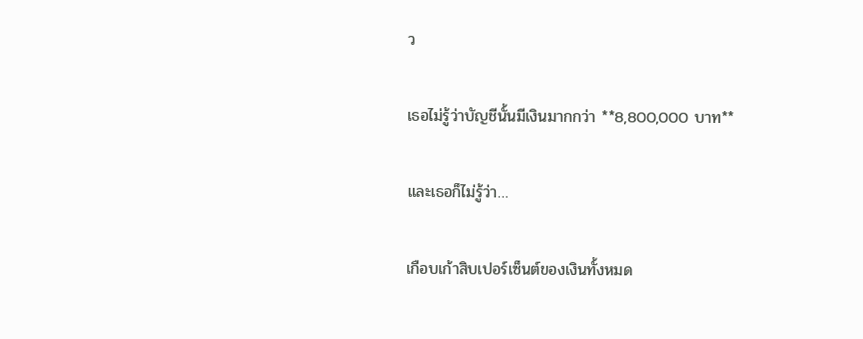ว

เธอไม่รู้ว่าบัญชีนั้นมีเงินมากกว่า **8,800,000 บาท**

และเธอก็ไม่รู้ว่า…

เกือบเก้าสิบเปอร์เซ็นต์ของเงินทั้งหมด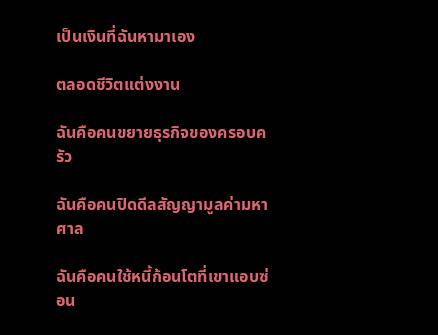เป็นเงินที่ฉันหามาเอง

ตลอดชีวิตแต่งงาน

ฉันคือคนขยายธุรกิจของครอบครัว

ฉันคือคนปิดดีลสัญญามูลค่ามหาศาล

ฉันคือคนใช้หนี้ก้อนโตที่เขาแอบซ่อน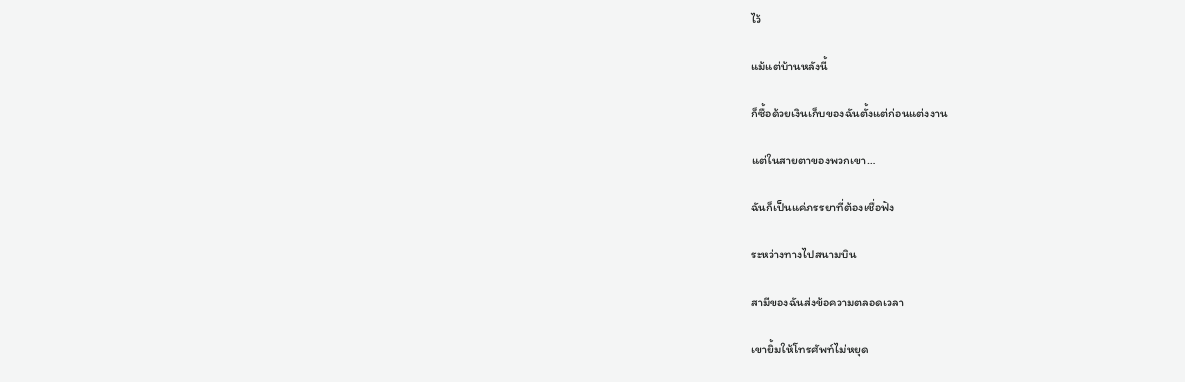ไว้

แม้แต่บ้านหลังนี้

ก็ซื้อด้วยเงินเก็บของฉันตั้งแต่ก่อนแต่งงาน

แต่ในสายตาของพวกเขา…

ฉันก็เป็นแค่ภรรยาที่ต้องเชื่อฟัง

ระหว่างทางไปสนามบิน

สามีของฉันส่งข้อความตลอดเวลา

เขายิ้มให้โทรศัพท์ไม่หยุด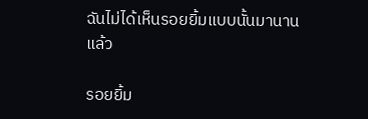ฉันไม่ได้เห็นรอยยิ้มแบบนั้นมานานแล้ว

รอยยิ้ม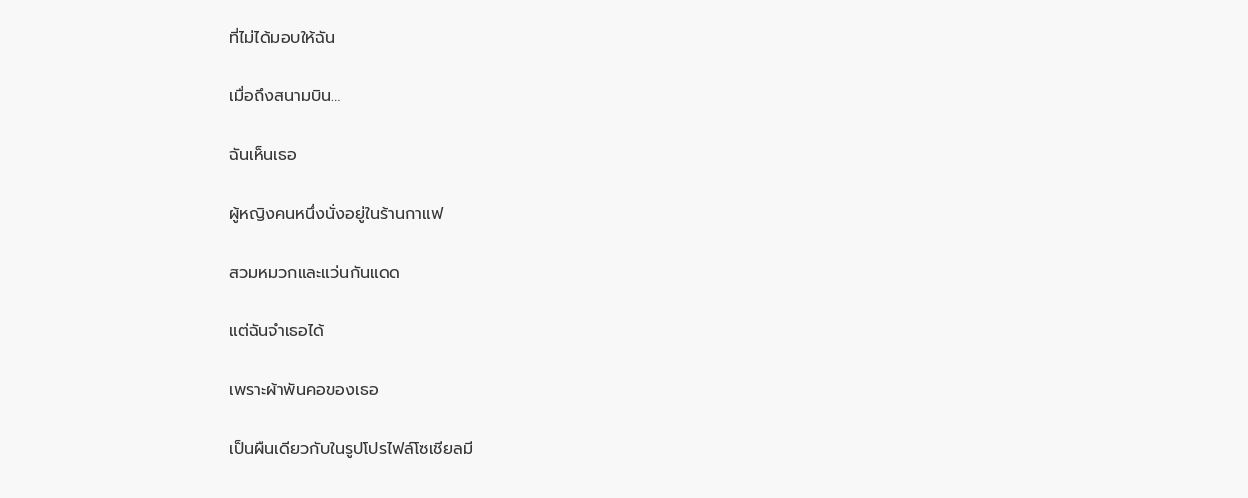ที่ไม่ได้มอบให้ฉัน

เมื่อถึงสนามบิน…

ฉันเห็นเธอ

ผู้หญิงคนหนึ่งนั่งอยู่ในร้านกาแฟ

สวมหมวกและแว่นกันแดด

แต่ฉันจำเธอได้

เพราะผ้าพันคอของเธอ

เป็นผืนเดียวกับในรูปโปรไฟล์โซเชียลมี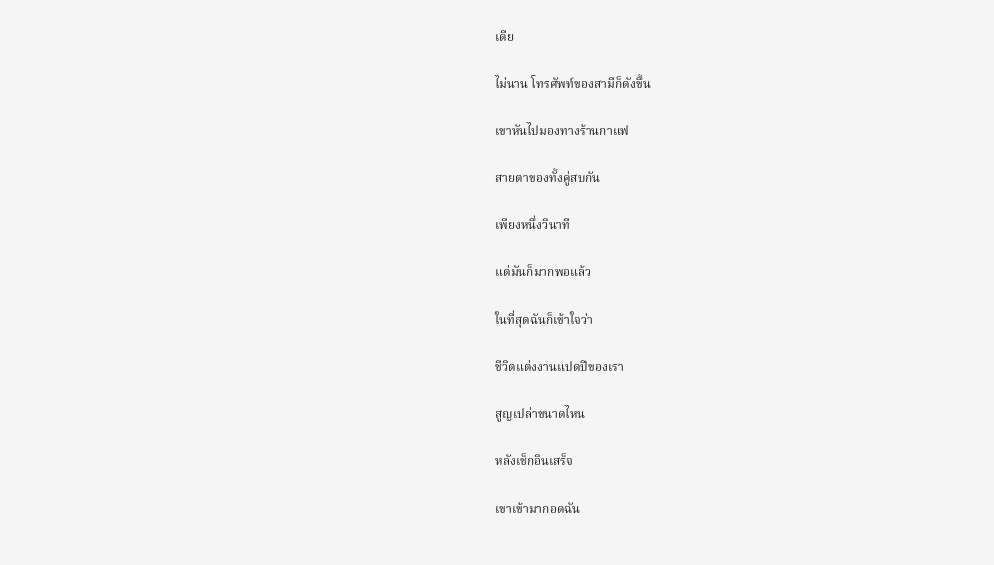เดีย

ไม่นาน โทรศัพท์ของสามีก็ดังขึ้น

เขาหันไปมองทางร้านกาแฟ

สายตาของทั้งคู่สบกัน

เพียงหนึ่งวินาที

แต่มันก็มากพอแล้ว

ในที่สุดฉันก็เข้าใจว่า

ชีวิตแต่งงานแปดปีของเรา

สูญเปล่าขนาดไหน

หลังเช็กอินเสร็จ

เขาเข้ามากอดฉัน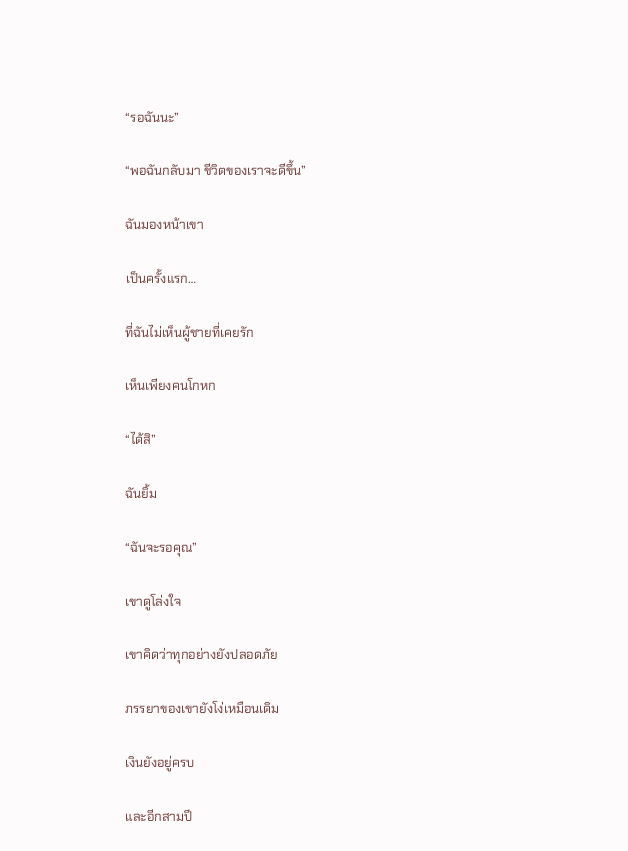“รอฉันนะ”

“พอฉันกลับมา ชีวิตของเราจะดีขึ้น”

ฉันมองหน้าเขา

เป็นครั้งแรก…

ที่ฉันไม่เห็นผู้ชายที่เคยรัก

เห็นเพียงคนโกหก

“ได้สิ”

ฉันยิ้ม

“ฉันจะรอคุณ”

เขาดูโล่งใจ

เขาคิดว่าทุกอย่างยังปลอดภัย

ภรรยาของเขายังโง่เหมือนเดิม

เงินยังอยู่ครบ

และอีกสามปี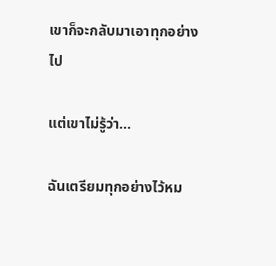เขาก็จะกลับมาเอาทุกอย่างไป

แต่เขาไม่รู้ว่า…

ฉันเตรียมทุกอย่างไว้หม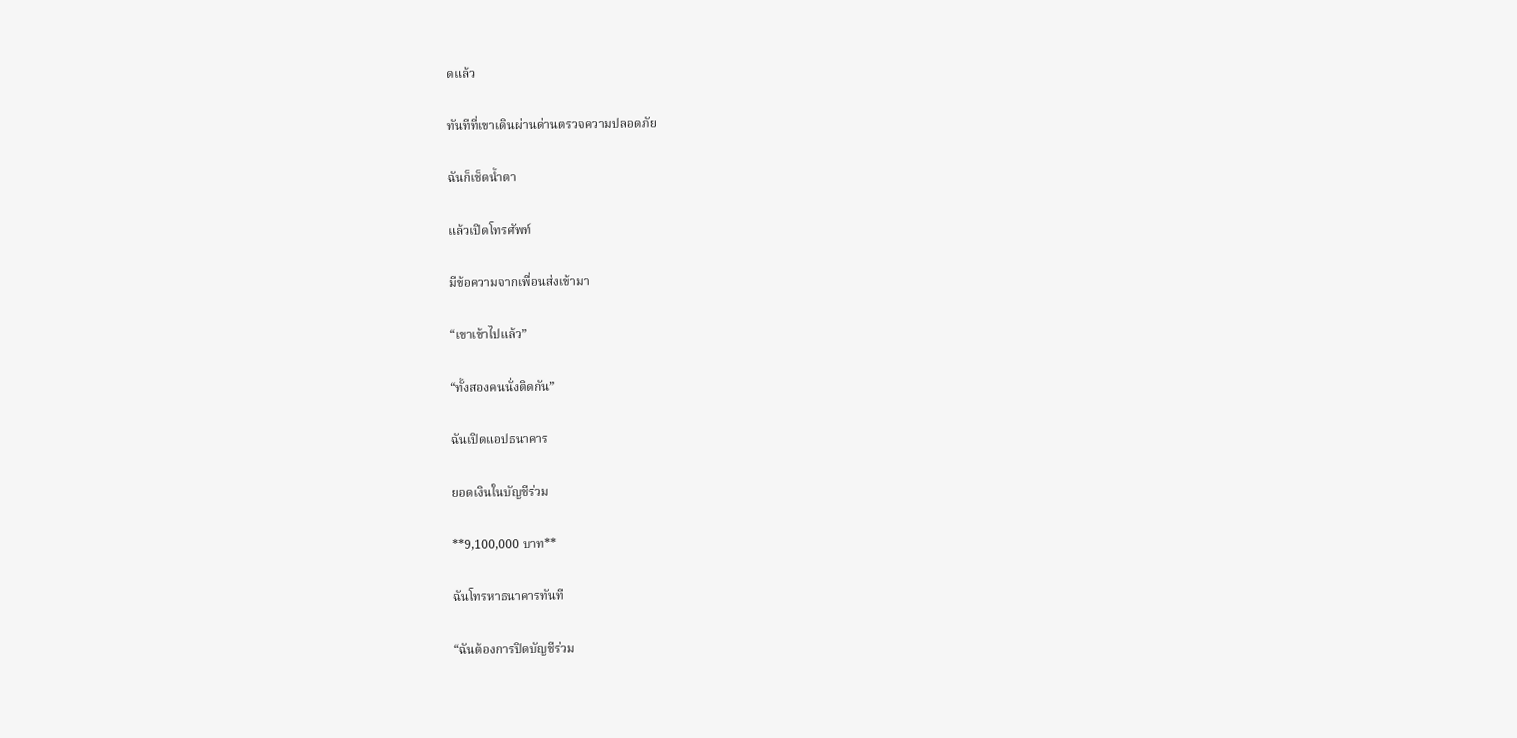ดแล้ว

ทันทีที่เขาเดินผ่านด่านตรวจความปลอดภัย

ฉันก็เช็ดน้ำตา

แล้วเปิดโทรศัพท์

มีข้อความจากเพื่อนส่งเข้ามา

“เขาเข้าไปแล้ว”

“ทั้งสองคนนั่งติดกัน”

ฉันเปิดแอปธนาคาร

ยอดเงินในบัญชีร่วม

**9,100,000 บาท**

ฉันโทรหาธนาคารทันที

“ฉันต้องการปิดบัญชีร่วม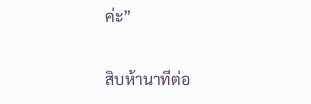ค่ะ”

สิบห้านาทีต่อ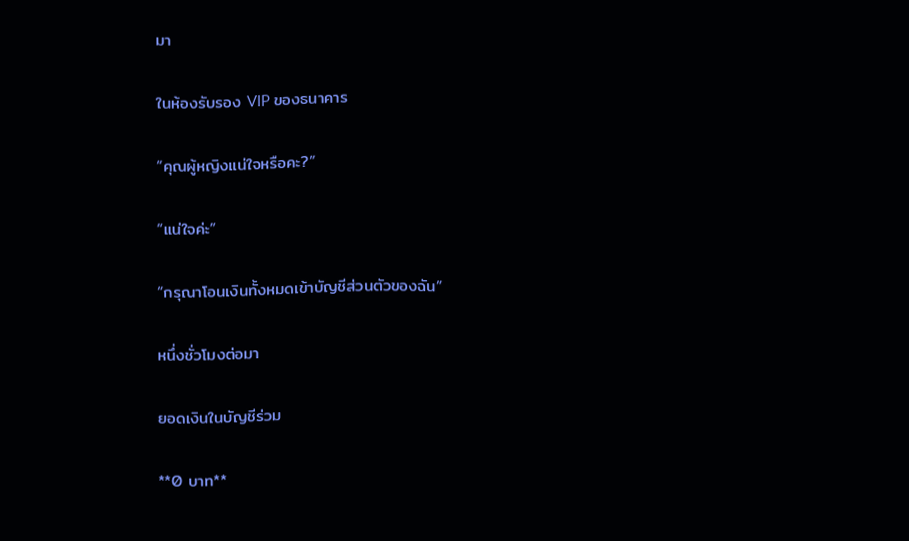มา

ในห้องรับรอง VIP ของธนาคาร

“คุณผู้หญิงแน่ใจหรือคะ?”

“แน่ใจค่ะ”

“กรุณาโอนเงินทั้งหมดเข้าบัญชีส่วนตัวของฉัน”

หนึ่งชั่วโมงต่อมา

ยอดเงินในบัญชีร่วม

**0 บาท**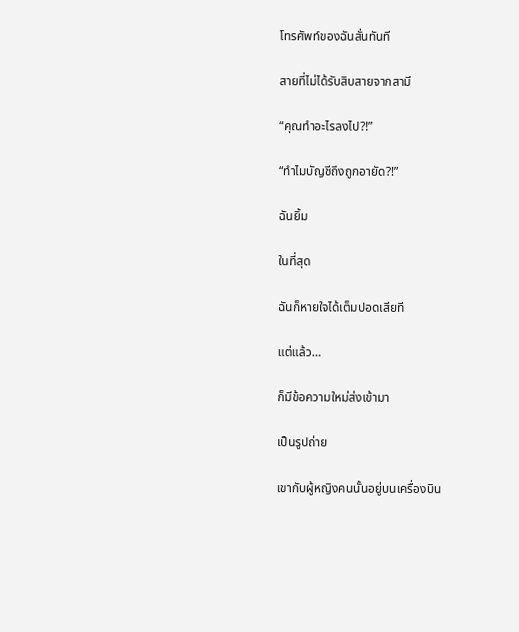โทรศัพท์ของฉันสั่นทันที

สายที่ไม่ได้รับสิบสายจากสามี

“คุณทำอะไรลงไป?!”

“ทำไมบัญชีถึงถูกอายัด?!”

ฉันยิ้ม

ในที่สุด

ฉันก็หายใจได้เต็มปอดเสียที

แต่แล้ว…

ก็มีข้อความใหม่ส่งเข้ามา

เป็นรูปถ่าย

เขากับผู้หญิงคนนั้นอยู่บนเครื่องบิน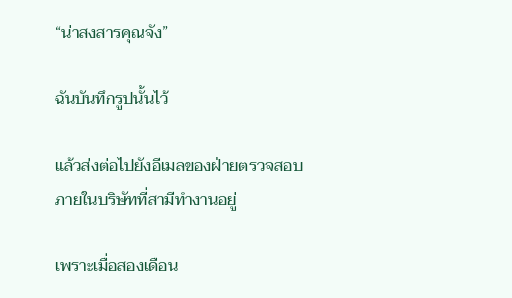“น่าสงสารคุณจัง”

ฉันบันทึกรูปนั้นไว้

แล้วส่งต่อไปยังอีเมลของฝ่ายตรวจสอบภายในบริษัทที่สามีทำงานอยู่

เพราะเมื่อสองเดือน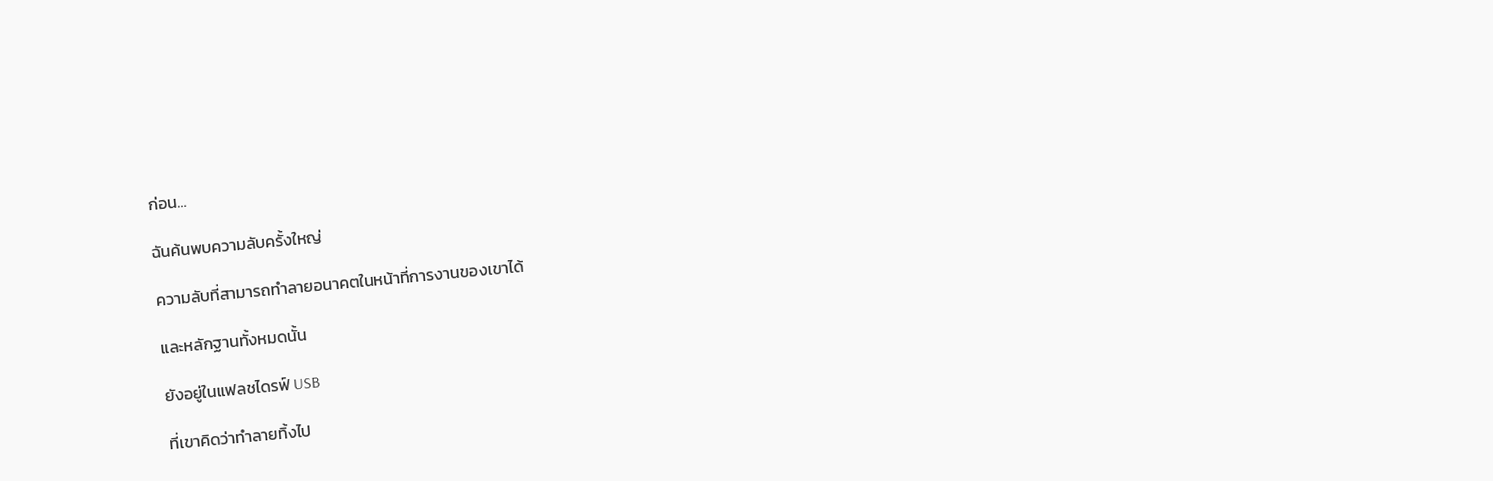ก่อน…

ฉันค้นพบความลับครั้งใหญ่

ความลับที่สามารถทำลายอนาคตในหน้าที่การงานของเขาได้

และหลักฐานทั้งหมดนั้น

ยังอยู่ในแฟลชไดรฟ์ USB

ที่เขาคิดว่าทำลายทิ้งไป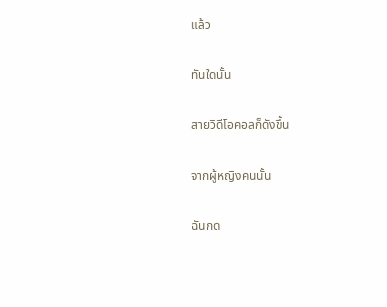แล้ว

ทันใดนั้น

สายวิดีโอคอลก็ดังขึ้น

จากผู้หญิงคนนั้น

ฉันกด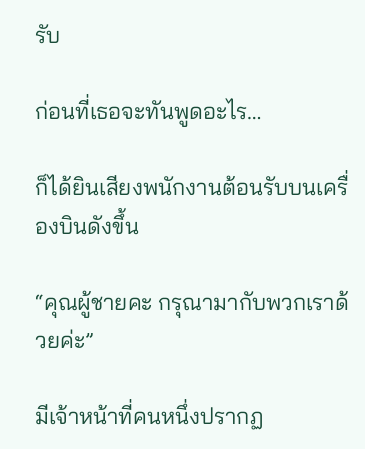รับ

ก่อนที่เธอจะทันพูดอะไร…

ก็ได้ยินเสียงพนักงานต้อนรับบนเครื่องบินดังขึ้น

“คุณผู้ชายคะ กรุณามากับพวกเราด้วยค่ะ”

มีเจ้าหน้าที่คนหนึ่งปรากฏ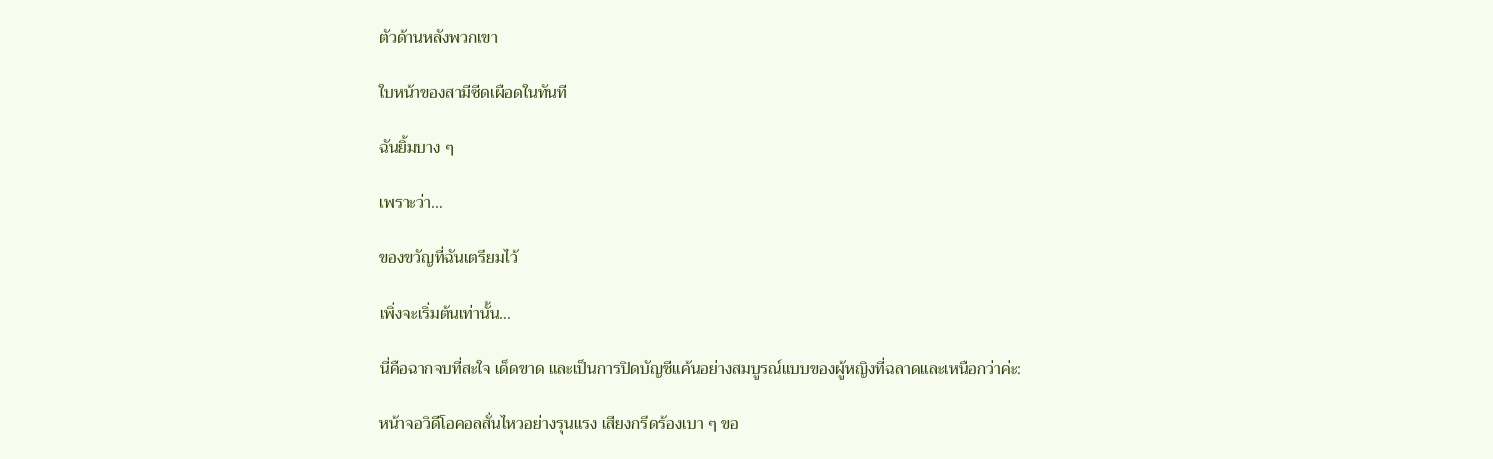ตัวด้านหลังพวกเขา

ใบหน้าของสามีซีดเผือดในทันที

ฉันยิ้มบาง ๆ

เพราะว่า…

ของขวัญที่ฉันเตรียมไว้

เพิ่งจะเริ่มต้นเท่านั้น…

นี่คือฉากจบที่สะใจ เด็ดขาด และเป็นการปิดบัญชีแค้นอย่างสมบูรณ์แบบของผู้หญิงที่ฉลาดและเหนือกว่าค่ะ:

หน้าจอวิดีโอคอลสั่นไหวอย่างรุนแรง เสียงกรีดร้องเบา ๆ ขอ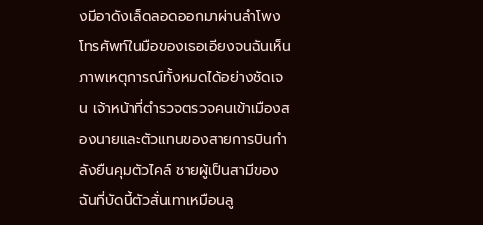งมีอาดังเล็ดลอดออกมาผ่านลำโพง โทรศัพท์ในมือของเธอเอียงจนฉันเห็นภาพเหตุการณ์ทั้งหมดได้อย่างชัดเจน เจ้าหน้าที่ตำรวจตรวจคนเข้าเมืองสองนายและตัวแทนของสายการบินกำลังยืนคุมตัวไคล์ ชายผู้เป็นสามีของฉันที่บัดนี้ตัวสั่นเทาเหมือนลู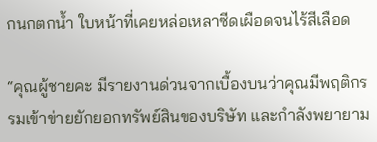กนกตกน้ำ ใบหน้าที่เคยหล่อเหลาซีดเผือดจนไร้สีเลือด

“คุณผู้ชายคะ มีรายงานด่วนจากเบื้องบนว่าคุณมีพฤติกรรมเข้าข่ายยักยอกทรัพย์สินของบริษัท และกำลังพยายาม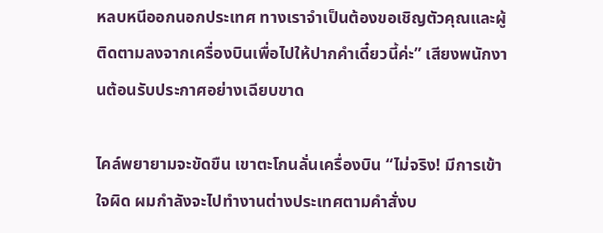หลบหนีออกนอกประเทศ ทางเราจำเป็นต้องขอเชิญตัวคุณและผู้ติดตามลงจากเครื่องบินเพื่อไปให้ปากคำเดี๋ยวนี้ค่ะ” เสียงพนักงานต้อนรับประกาศอย่างเฉียบขาด

ไคล์พยายามจะขัดขืน เขาตะโกนลั่นเครื่องบิน “ไม่จริง! มีการเข้าใจผิด ผมกำลังจะไปทำงานต่างประเทศตามคำสั่งบ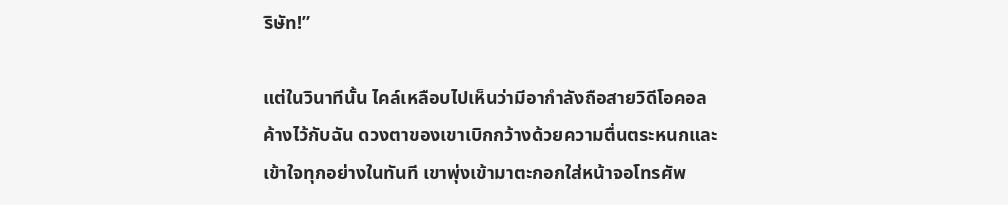ริษัท!”

แต่ในวินาทีนั้น ไคล์เหลือบไปเห็นว่ามีอากำลังถือสายวิดีโอคอลค้างไว้กับฉัน ดวงตาของเขาเบิกกว้างด้วยความตื่นตระหนกและเข้าใจทุกอย่างในทันที เขาพุ่งเข้ามาตะกอกใส่หน้าจอโทรศัพ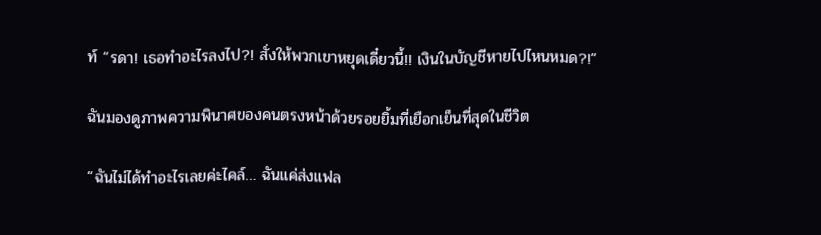ท์ “รดา! เธอทำอะไรลงไป?! สั่งให้พวกเขาหยุดเดี๋ยวนี้!! เงินในบัญชีหายไปไหนหมด?!”

ฉันมองดูภาพความพินาศของคนตรงหน้าด้วยรอยยิ้มที่เยือกเย็นที่สุดในชีวิต

“ฉันไม่ได้ทำอะไรเลยค่ะไคล์… ฉันแค่ส่งแฟล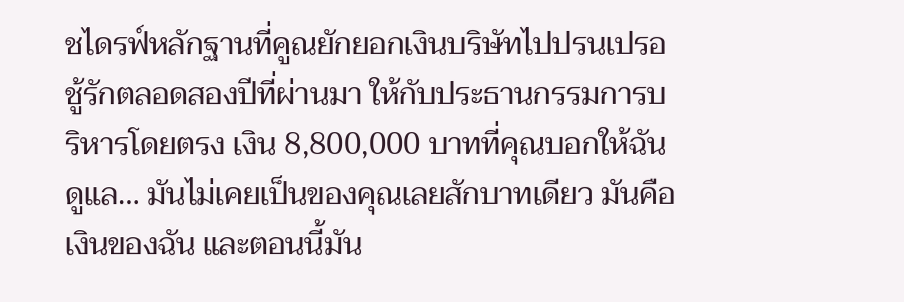ชไดรฟ์หลักฐานที่คูณยักยอกเงินบริษัทไปปรนเปรอชู้รักตลอดสองปีที่ผ่านมา ให้กับประธานกรรมการบริหารโดยตรง เงิน 8,800,000 บาทที่คุณบอกให้ฉันดูแล… มันไม่เคยเป็นของคุณเลยสักบาทเดียว มันคือเงินของฉัน และตอนนี้มัน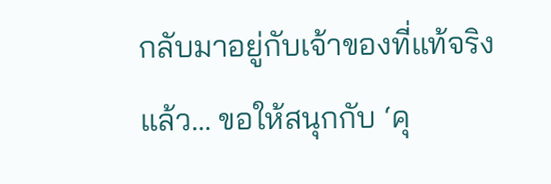กลับมาอยู่กับเจ้าของที่แท้จริงแล้ว… ขอให้สนุกกับ ‘คุ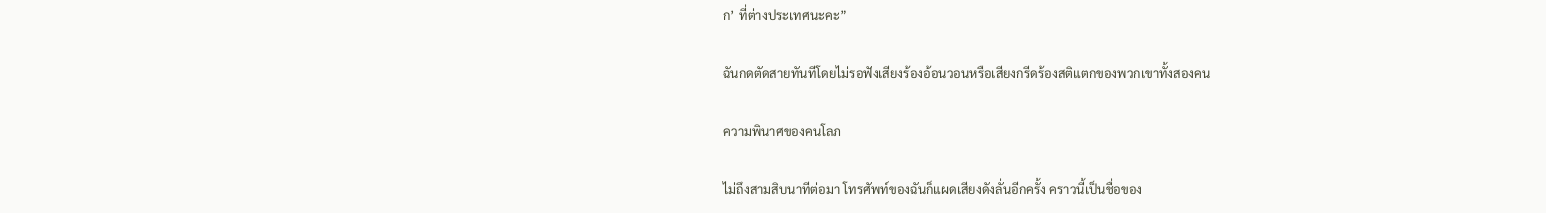ก’ ที่ต่างประเทศนะคะ”

ฉันกดตัดสายทันทีโดยไม่รอฟังเสียงร้องอ้อนวอนหรือเสียงกรีดร้องสติแตกของพวกเขาทั้งสองคน

ความพินาศของคนโลภ

ไม่ถึงสามสิบนาทีต่อมา โทรศัพท์ของฉันก็แผดเสียงดังลั่นอีกครั้ง คราวนี้เป็นชื่อของ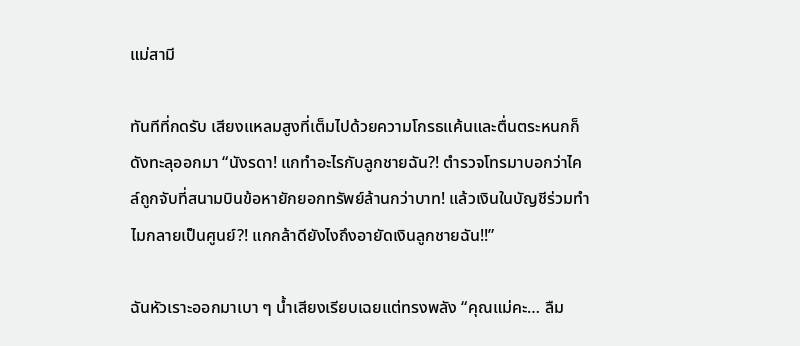แม่สามี

ทันทีที่กดรับ เสียงแหลมสูงที่เต็มไปด้วยความโกรธแค้นและตื่นตระหนกก็ดังทะลุออกมา “นังรดา! แกทำอะไรกับลูกชายฉัน?! ตำรวจโทรมาบอกว่าไคล์ถูกจับที่สนามบินข้อหายักยอกทรัพย์ล้านกว่าบาท! แล้วเงินในบัญชีร่วมทำไมกลายเป็นศูนย์?! แกกล้าดียังไงถึงอายัดเงินลูกชายฉัน!!”

ฉันหัวเราะออกมาเบา ๆ น้ำเสียงเรียบเฉยแต่ทรงพลัง “คุณแม่คะ… ลืม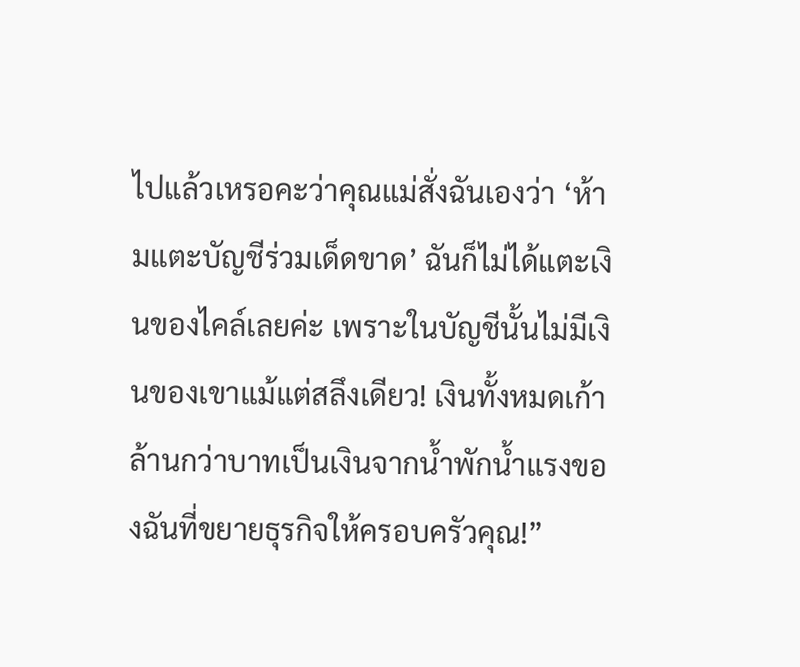ไปแล้วเหรอคะว่าคุณแม่สั่งฉันเองว่า ‘ห้ามแตะบัญชีร่วมเด็ดขาด’ ฉันก็ไม่ได้แตะเงินของไคล์เลยค่ะ เพราะในบัญชีนั้นไม่มีเงินของเขาแม้แต่สลึงเดียว! เงินทั้งหมดเก้าล้านกว่าบาทเป็นเงินจากน้ำพักน้ำแรงของฉันที่ขยายธุรกิจให้ครอบครัวคุณ!”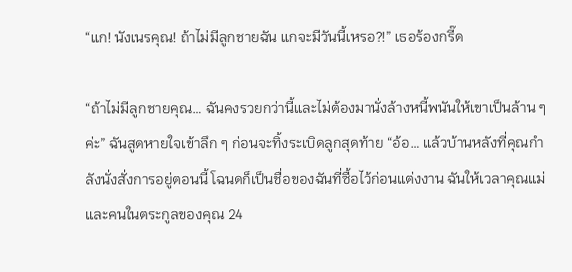“แก! นังเนรคุณ! ถ้าไม่มีลูกชายฉัน แกจะมีวันนี้เหรอ?!” เธอร้องกรี๊ด

“ถ้าไม่มีลูกชายคุณ… ฉันคงรวยกว่านี้และไม่ต้องมานั่งล้างหนี้พนันให้เขาเป็นล้าน ๆ ค่ะ” ฉันสูดหายใจเข้าลึก ๆ ก่อนจะทิ้งระเบิดลูกสุดท้าย “อ้อ… แล้วบ้านหลังที่คุณกำลังนั่งสั่งการอยู่ตอนนี้ โฉนดก็เป็นชื่อของฉันที่ซื้อไว้ก่อนแต่งงาน ฉันให้เวลาคุณแม่และคนในตระกูลของคุณ 24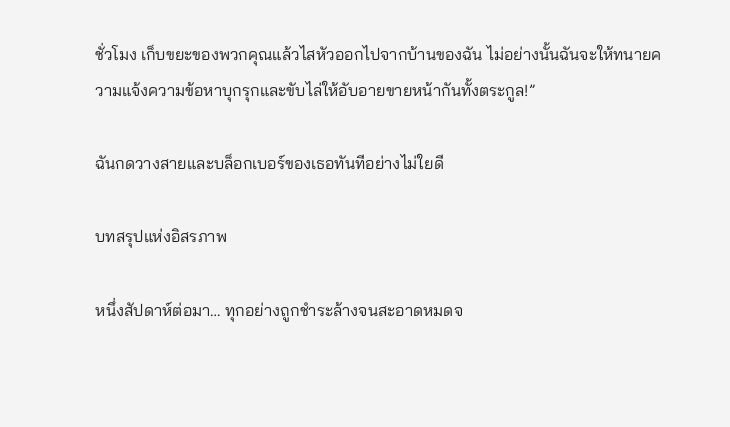ชั่วโมง เก็บขยะของพวกคุณแล้วไสหัวออกไปจากบ้านของฉัน ไม่อย่างนั้นฉันจะให้ทนายความแจ้งความข้อหาบุกรุกและขับไล่ให้อับอายขายหน้ากันทั้งตระกูล!”

ฉันกดวางสายและบล็อกเบอร์ของเธอทันทีอย่างไม่ใยดี

บทสรุปแห่งอิสรภาพ

หนึ่งสัปดาห์ต่อมา… ทุกอย่างถูกชำระล้างจนสะอาดหมดจ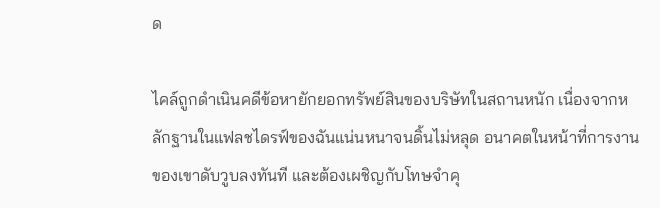ด

ไคล์ถูกดำเนินคดีข้อหายักยอกทรัพย์สินของบริษัทในสถานหนัก เนื่องจากหลักฐานในแฟลชไดรฟ์ของฉันแน่นหนาจนดิ้นไม่หลุด อนาคตในหน้าที่การงานของเขาดับวูบลงทันที และต้องเผชิญกับโทษจำคุ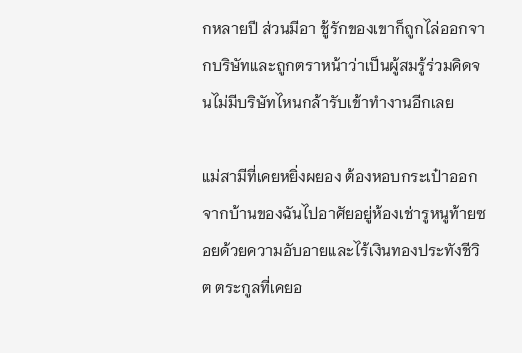กหลายปี ส่วนมีอา ชู้รักของเขาก็ถูกไล่ออกจากบริษัทและถูกตราหน้าว่าเป็นผู้สมรู้ร่วมคิดจนไม่มีบริษัทไหนกล้ารับเข้าทำงานอีกเลย

แม่สามีที่เคยหยิ่งผยอง ต้องหอบกระเป๋าออกจากบ้านของฉันไปอาศัยอยู่ห้องเช่ารูหนูท้ายซอยด้วยความอับอายและไร้เงินทองประทังชีวิต ตระกูลที่เคยอ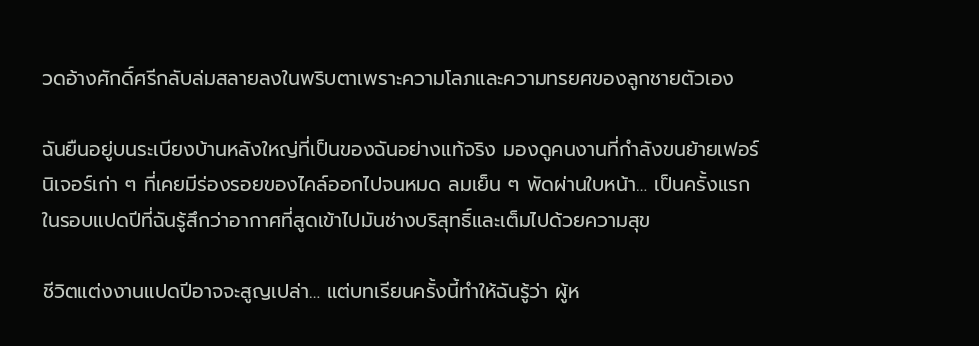วดอ้างศักดิ์ศรีกลับล่มสลายลงในพริบตาเพราะความโลภและความทรยศของลูกชายตัวเอง

ฉันยืนอยู่บนระเบียงบ้านหลังใหญ่ที่เป็นของฉันอย่างแท้จริง มองดูคนงานที่กำลังขนย้ายเฟอร์นิเจอร์เก่า ๆ ที่เคยมีร่องรอยของไคล์ออกไปจนหมด ลมเย็น ๆ พัดผ่านใบหน้า… เป็นครั้งแรกในรอบแปดปีที่ฉันรู้สึกว่าอากาศที่สูดเข้าไปมันช่างบริสุทธิ์และเต็มไปด้วยความสุข

ชีวิตแต่งงานแปดปีอาจจะสูญเปล่า… แต่บทเรียนครั้งนี้ทำให้ฉันรู้ว่า ผู้ห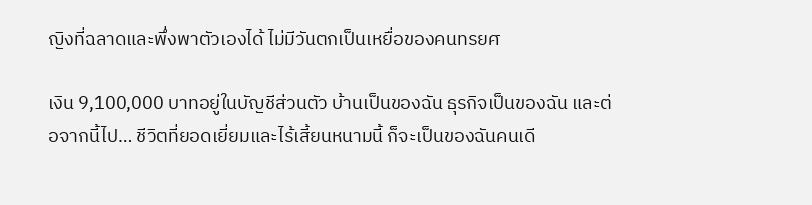ญิงที่ฉลาดและพึ่งพาตัวเองได้ ไม่มีวันตกเป็นเหยื่อของคนทรยศ

เงิน 9,100,000 บาทอยู่ในบัญชีส่วนตัว บ้านเป็นของฉัน ธุรกิจเป็นของฉัน และต่อจากนี้ไป… ชีวิตที่ยอดเยี่ยมและไร้เสี้ยนหนามนี้ ก็จะเป็นของฉันคนเดี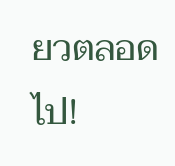ยวตลอดไป!